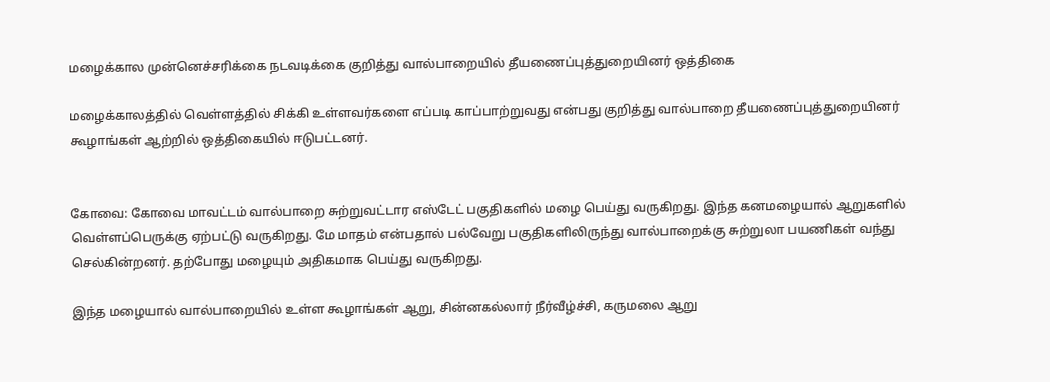மழைக்கால முன்னெச்சரிக்கை நடவடிக்கை குறித்து வால்பாறையில் தீயணைப்புத்துறையினர் ஒத்திகை

மழைக்காலத்தில் வெள்ளத்தில் சிக்கி உள்ளவர்களை எப்படி காப்பாற்றுவது என்பது குறித்து வால்பாறை தீயணைப்புத்துறையினர் கூழாங்கள் ஆற்றில் ஒத்திகையில் ஈடுபட்டனர்.


கோவை: கோவை மாவட்டம் வால்பாறை சுற்றுவட்டார எஸ்டேட் பகுதிகளில் மழை பெய்து வருகிறது. இந்த கனமழையால் ஆறுகளில் வெள்ளப்பெருக்கு ஏற்பட்டு வருகிறது. மே மாதம் என்பதால் பல்வேறு பகுதிகளிலிருந்து வால்பாறைக்கு சுற்றுலா பயணிகள் வந்து செல்கின்றனர். தற்போது மழையும் அதிகமாக பெய்து வருகிறது.

இந்த மழையால் வால்பாறையில் உள்ள கூழாங்கள் ஆறு, சின்னகல்லார் நீர்வீழ்ச்சி, கருமலை ஆறு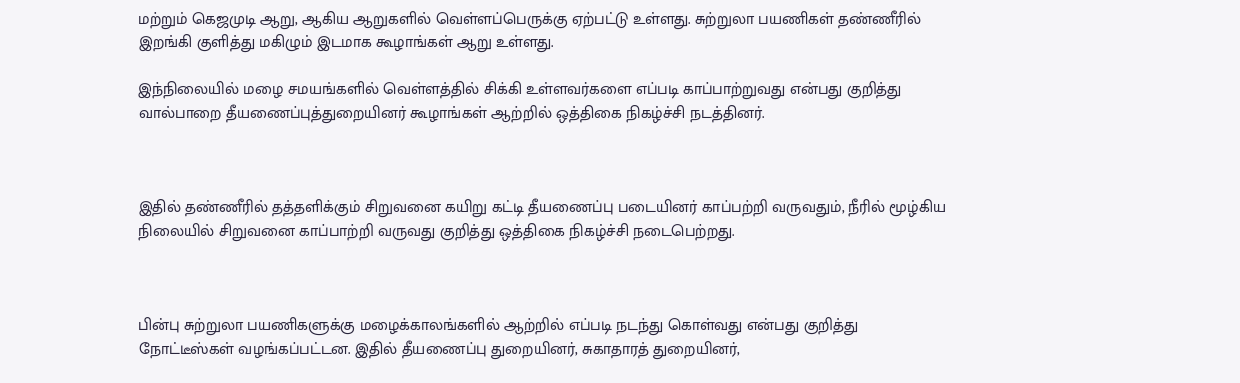மற்றும் கெஜமுடி ஆறு, ஆகிய ஆறுகளில் வெள்ளப்பெருக்கு ஏற்பட்டு உள்ளது. சுற்றுலா பயணிகள் தண்ணீரில் இறங்கி குளித்து மகிழும் இடமாக கூழாங்கள் ஆறு உள்ளது.

இந்நிலையில் மழை சமயங்களில் வெள்ளத்தில் சிக்கி உள்ளவர்களை எப்படி காப்பாற்றுவது என்பது குறித்து வால்பாறை தீயணைப்புத்துறையினர் கூழாங்கள் ஆற்றில் ஒத்திகை நிகழ்ச்சி நடத்தினர்.



இதில் தண்ணீரில் தத்தளிக்கும் சிறுவனை கயிறு கட்டி தீயணைப்பு படையினர் காப்பற்றி வருவதும், நீரில் மூழ்கிய நிலையில் சிறுவனை காப்பாற்றி வருவது குறித்து ஒத்திகை நிகழ்ச்சி நடைபெற்றது.



பின்பு சுற்றுலா பயணிகளுக்கு மழைக்காலங்களில் ஆற்றில் எப்படி நடந்து கொள்வது என்பது குறித்து நோட்டீஸ்கள் வழங்கப்பட்டன. இதில் தீயணைப்பு துறையினர், சுகாதாரத் துறையினர்,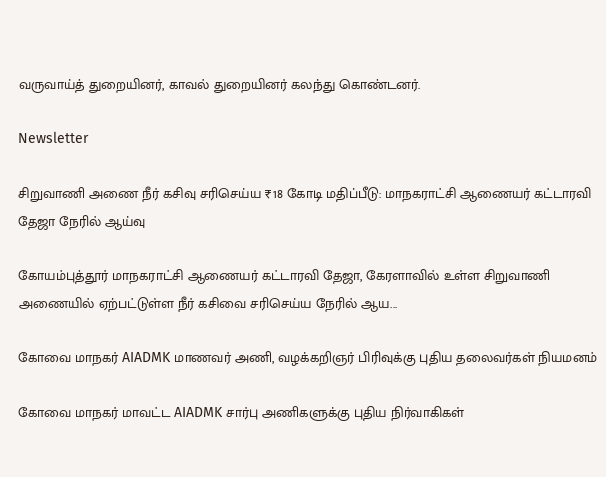வருவாய்த் துறையினர், காவல் துறையினர் கலந்து கொண்டனர்.

Newsletter

சிறுவாணி அணை நீர் கசிவு சரிசெய்ய ₹18 கோடி மதிப்பீடு: மாநகராட்சி ஆணையர் கட்டாரவி தேஜா நேரில் ஆய்வு

கோயம்புத்தூர் மாநகராட்சி ஆணையர் கட்டாரவி தேஜா, கேரளாவில் உள்ள சிறுவாணி அணையில் ஏற்பட்டுள்ள நீர் கசிவை சரிசெய்ய நேரில் ஆய...

கோவை மாநகர் AIADMK மாணவர் அணி, வழக்கறிஞர் பிரிவுக்கு புதிய தலைவர்கள் நியமனம்

கோவை மாநகர் மாவட்ட AIADMK சார்பு அணிகளுக்கு புதிய நிர்வாகிகள்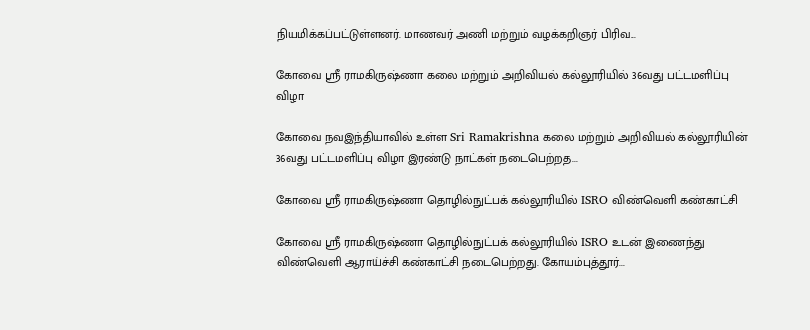நியமிக்கப்பட்டுள்ளனர். மாணவர் அணி மற்றும் வழக்கறிஞர் பிரிவ...

கோவை ஸ்ரீ ராமகிருஷ்ணா கலை மற்றும் அறிவியல் கல்லூரியில் 36வது பட்டமளிப்பு விழா

கோவை நவஇந்தியாவில் உள்ள Sri Ramakrishna கலை மற்றும் அறிவியல் கல்லூரியின் 36வது பட்டமளிப்பு விழா இரண்டு நாட்கள் நடைபெற்றத...

கோவை ஸ்ரீ ராமகிருஷ்ணா தொழில்நுட்பக் கல்லூரியில் ISRO விண்வெளி கண்காட்சி

கோவை ஸ்ரீ ராமகிருஷ்ணா தொழில்நுட்பக் கல்லூரியில் ISRO உடன் இணைந்து விண்வெளி ஆராய்ச்சி கண்காட்சி நடைபெற்றது. கோயம்புத்தூர்...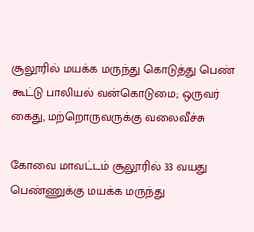சூலூரில் மயக்க மருந்து கொடுத்து பெண் கூட்டு பாலியல் வன்கொடுமை; ஒருவர் கைது, மற்றொருவருக்கு வலைவீச்சு

கோவை மாவட்டம் சூலூரில் 33 வயது பெண்ணுக்கு மயக்க மருந்து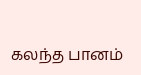கலந்த பானம்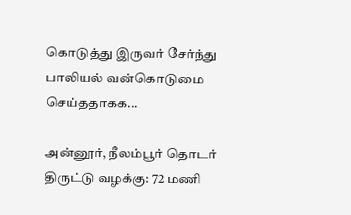கொடுத்து இருவர் சேர்ந்து பாலியல் வன்கொடுமை செய்ததாகக...

அன்னூர், நீலம்பூர் தொடர் திருட்டு வழக்கு: 72 மணி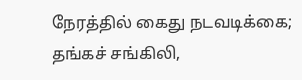நேரத்தில் கைது நடவடிக்கை; தங்கச் சங்கிலி,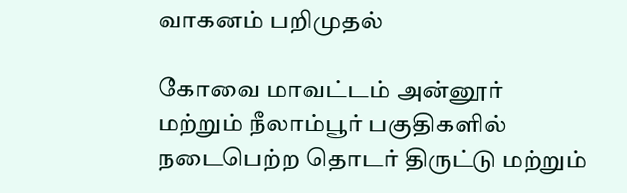வாகனம் பறிமுதல்

கோவை மாவட்டம் அன்னூர் மற்றும் நீலாம்பூர் பகுதிகளில் நடைபெற்ற தொடர் திருட்டு மற்றும்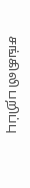சங்கிலி பறிப்பு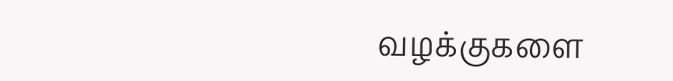வழக்குகளை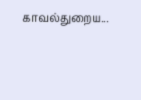காவல்துறைய...